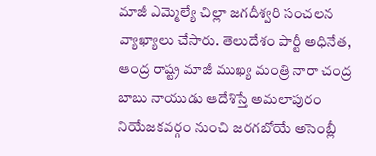మాజీ ఎమ్మెల్యే చిల్లా జగదీశ్వరి సంచలన వ్యాఖ్యాలు చేసారు. తెలుదేశం పార్టీ అధినేత, ఆంద్ర రాష్ట్ర మాజీ ముఖ్య మంత్రి నారా చంద్ర బాబు నాయుడు ఆదేశిస్తే అమలాపురం నియేజకవర్గం నుంచి జరగబోయే అసెంబ్లీ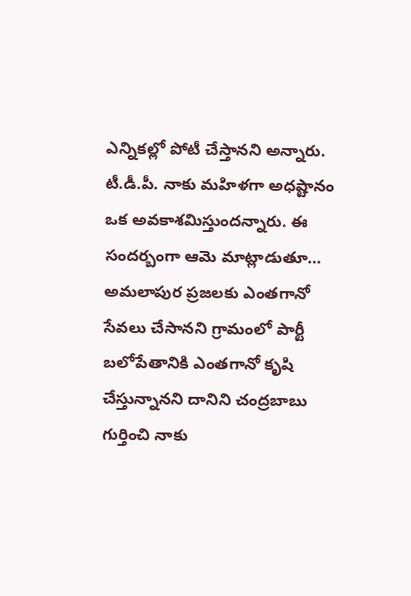ఎన్నికల్లో పోటీ చేస్తానని అన్నారు. టీ.డీ.పీ. నాకు మహిళగా అధష్టానం ఒక అవకాశమిస్తుందన్నారు. ఈ సందర్బంగా ఆమె మాట్లాడుతూ… అమలాపుర ప్రజలకు ఎంతగానో సేవలు చేసానని గ్రామంలో పార్టీ బలోపేతానికి ఎంతగానో కృషి చేస్తున్నానని దానిని చంద్రబాబు గుర్తించి నాకు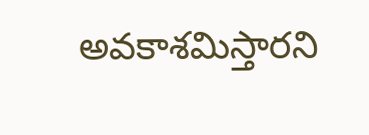అవకాశమిస్తారని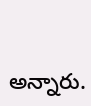అన్నారు.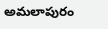అమలాపురం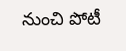నుంచి పోటీ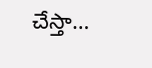చేస్తా…